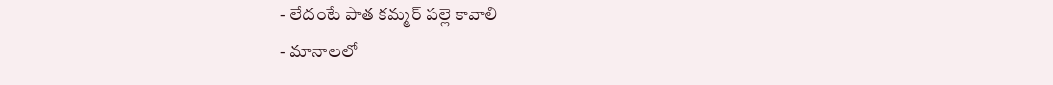- లేదంటే పాత కమ్మర్ పల్లె కావాలి
- మానాలలో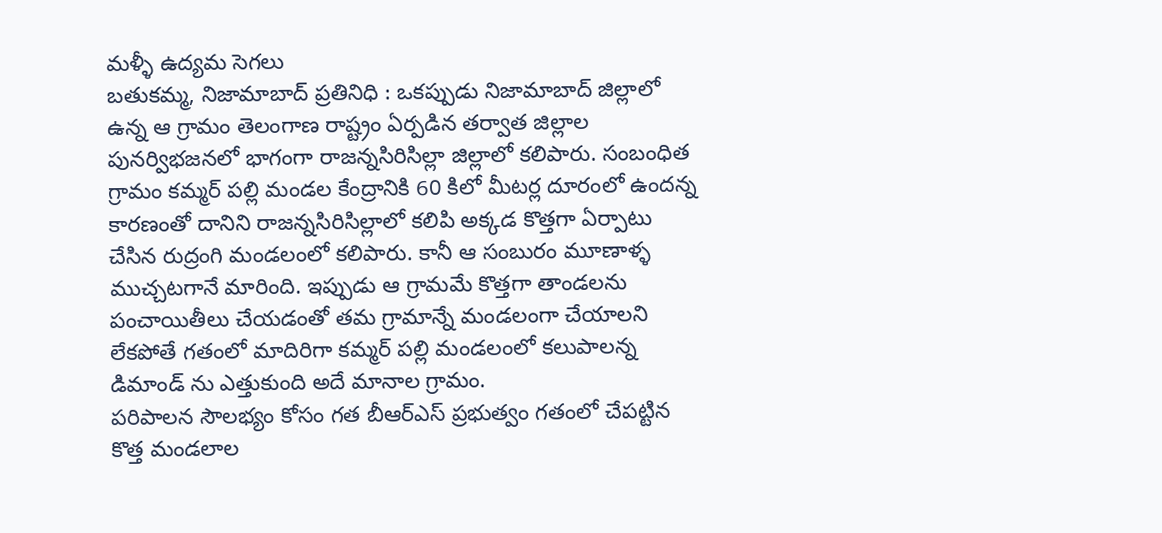మళ్ళీ ఉద్యమ సెగలు
బతుకమ్మ, నిజామాబాద్ ప్రతినిధి : ఒకప్పుడు నిజామాబాద్ జిల్లాలో ఉన్న ఆ గ్రామం తెలంగాణ రాష్ట్రం ఏర్పడిన తర్వాత జిల్లాల పునర్విభజనలో భాగంగా రాజన్నసిరిసిల్లా జిల్లాలో కలిపారు. సంబంధిత గ్రామం కమ్మర్ పల్లి మండల కేంద్రానికి 60 కిలో మీటర్ల దూరంలో ఉందన్న కారణంతో దానిని రాజన్నసిరిసిల్లాలో కలిపి అక్కడ కొత్తగా ఏర్పాటు చేసిన రుద్రంగి మండలంలో కలిపారు. కానీ ఆ సంబురం మూణాళ్ళ ముచ్చటగానే మారింది. ఇప్పుడు ఆ గ్రామమే కొత్తగా తాండలను పంచాయితీలు చేయడంతో తమ గ్రామాన్నే మండలంగా చేయాలని లేకపోతే గతంలో మాదిరిగా కమ్మర్ పల్లి మండలంలో కలుపాలన్న డిమాండ్ ను ఎత్తుకుంది అదే మానాల గ్రామం.
పరిపాలన సౌలభ్యం కోసం గత బీఆర్ఎస్ ప్రభుత్వం గతంలో చేపట్టిన కొత్త మండలాల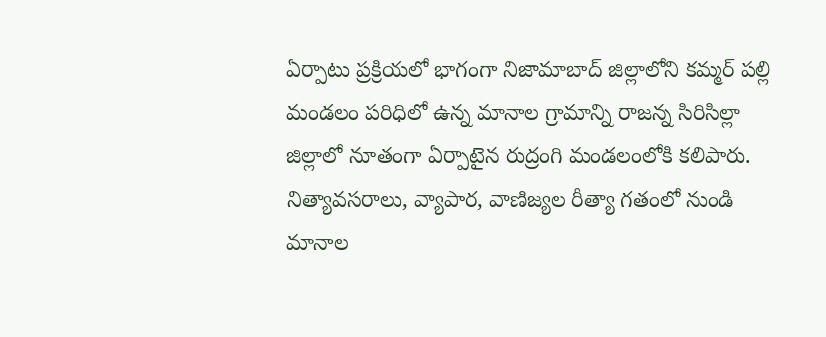ఏర్పాటు ప్రక్రియలో భాగంగా నిజామాబాద్ జిల్లాలోని కమ్మర్ పల్లి మండలం పరిధిలో ఉన్న మానాల గ్రామాన్ని రాజన్న సిరిసిల్లా జిల్లాలో నూతంగా ఏర్పాటైన రుద్రంగి మండలంలోకి కలిపారు. నిత్యావసరాలు, వ్యాపార, వాణిజ్యల రీత్యా గతంలో నుండి మానాల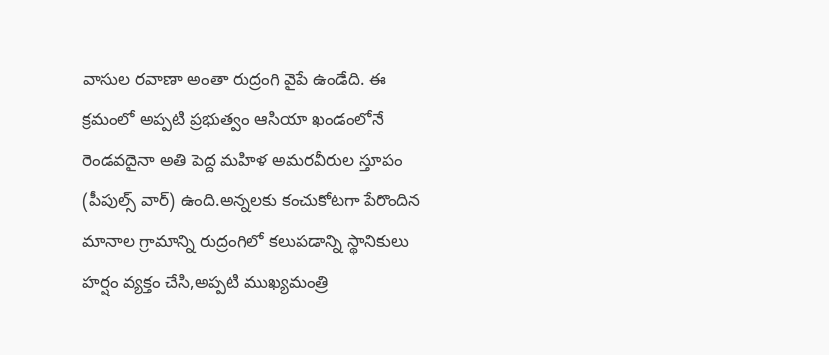వాసుల రవాణా అంతా రుద్రంగి వైపే ఉండేది. ఈ క్రమంలో అప్పటి ప్రభుత్వం ఆసియా ఖండంలోనే రెండవదైనా అతి పెద్ద మహిళ అమరవీరుల స్తూపం (పీపుల్స్ వార్) ఉంది.అన్నలకు కంచుకోటగా పేరొందిన మానాల గ్రామాన్ని రుద్రంగిలో కలుపడాన్ని స్థానికులు హర్షం వ్యక్తం చేసి,అప్పటి ముఖ్యమంత్రి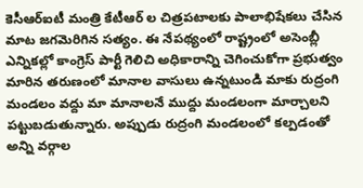కెసీఆర్ఐటీ మంత్రి కేటీఆర్ ల చిత్రపటాలకు పాలాభిషేకలు చేసిన మాట జగమెరిగిన సత్యం. ఈ నేపథ్యంలో రాష్ట్రంలో అసెంబ్లీ ఎన్నికల్లో కాంగ్రెస్ పార్టీ గెలిచి అధికారాన్ని చెగించుకోగా ప్రభుత్వం మారిన తరుణంలో మానాల వాసులు ఉన్నటుండి మాకు రుద్రంగి మండలం వద్దు మా మానాలనే ముద్దు మండలంగా మార్చాలని పట్టుబడుతున్నారు. అప్పుడు రుద్రంగి మండలంలో కల్పడంతో అన్ని వర్గాల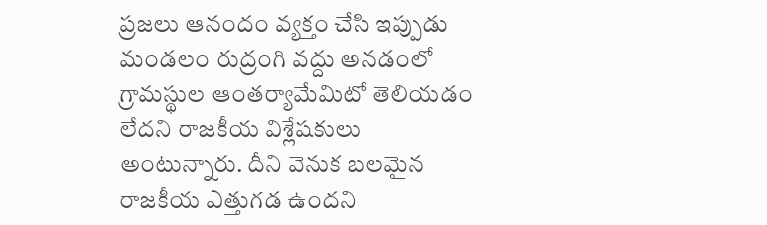ప్రజలు ఆనందం వ్యక్తం చేసి ఇప్పుడు మండలం రుద్రంగి వద్దు అనడంలో గ్రామస్థుల ఆంతర్యామేమిటో తెలియడం లేదని రాజకీయ విశ్లేషకులు అంటున్నారు. దీని వెనుక బలమైన రాజకీయ ఎత్తుగడ ఉందని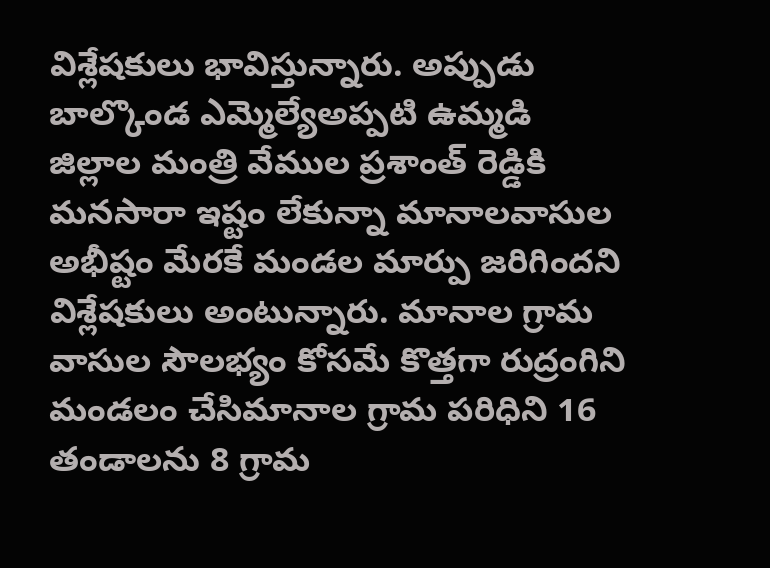విశ్లేషకులు భావిస్తున్నారు. అప్పుడు బాల్కొండ ఎమ్మెల్యేఅప్పటి ఉమ్మడి జిల్లాల మంత్రి వేముల ప్రశాంత్ రెడ్డికి మనసారా ఇష్టం లేకున్నా మానాలవాసుల అభీష్టం మేరకే మండల మార్పు జరిగిందని విశ్లేషకులు అంటున్నారు. మానాల గ్రామ వాసుల సౌలభ్యం కోసమే కొత్తగా రుద్రంగిని మండలం చేసిమానాల గ్రామ పరిధిని 16 తండాలను 8 గ్రామ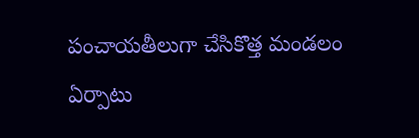పంచాయతీలుగా చేసికొత్త మండలం ఏర్పాటు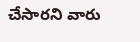చేసారని వారు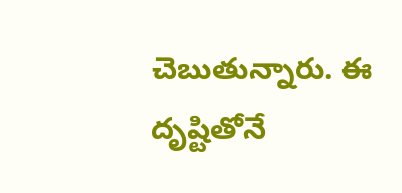చెబుతున్నారు. ఈ దృష్టితోనే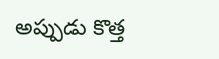అప్పుడు కొత్త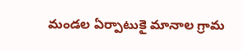మండల ఏర్పాటుకై మానాల గ్రామ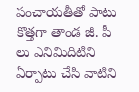పంచాయతీతో పాటు కొత్తగా తాండ జీ. పీ లు ఎనిమిదిటిని ఏర్పాటు చేసి వాటిని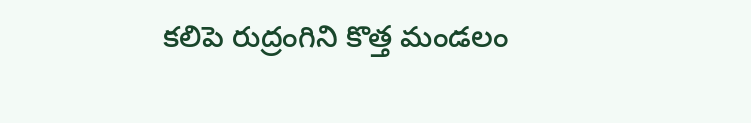కలిపె రుద్రంగిని కొత్త మండలం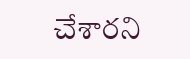చేశారని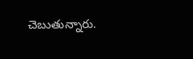చెబుతున్నారు.